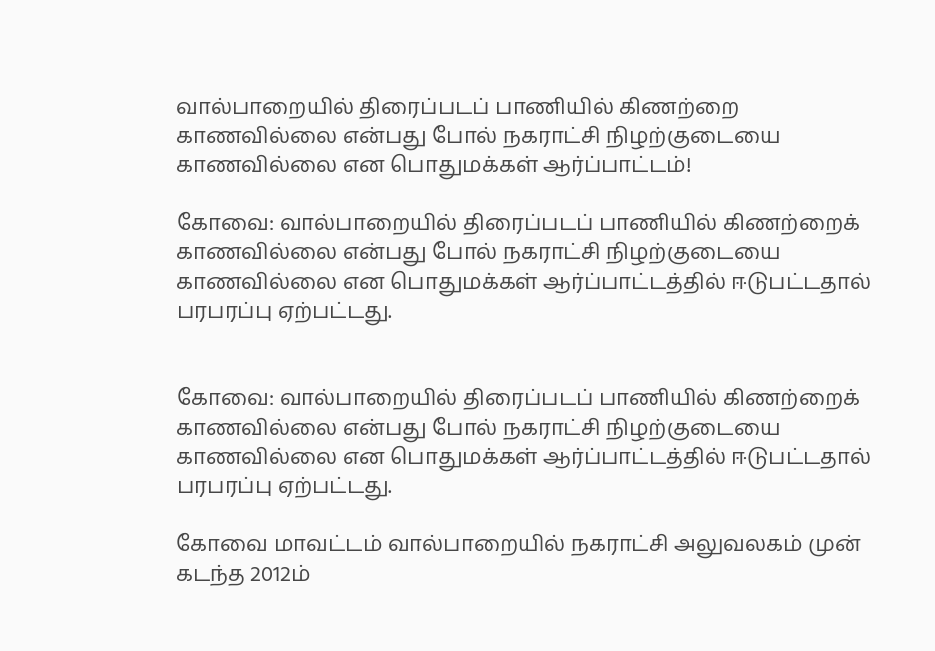வால்பாறையில் திரைப்படப் பாணியில் கிணற்றை காணவில்லை என்பது போல் நகராட்சி நிழற்குடையை காணவில்லை என பொதுமக்கள் ஆர்ப்பாட்டம்!

கோவை: வால்பாறையில் திரைப்படப் பாணியில் கிணற்றைக் காணவில்லை என்பது போல் நகராட்சி நிழற்குடையை காணவில்லை என பொதுமக்கள் ஆர்ப்பாட்டத்தில் ஈடுபட்டதால் பரபரப்பு ஏற்பட்டது.


கோவை: வால்பாறையில் திரைப்படப் பாணியில் கிணற்றைக் காணவில்லை என்பது போல் நகராட்சி நிழற்குடையை காணவில்லை என பொதுமக்கள் ஆர்ப்பாட்டத்தில் ஈடுபட்டதால் பரபரப்பு ஏற்பட்டது.

கோவை மாவட்டம் வால்பாறையில் நகராட்சி அலுவலகம் முன் கடந்த 2012ம்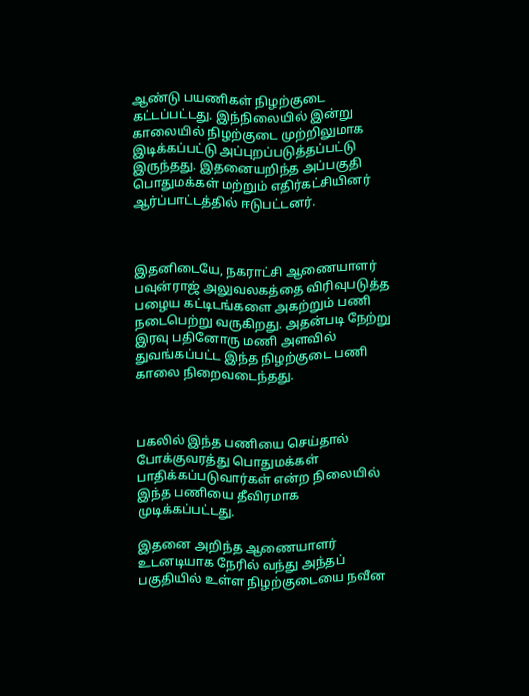ஆண்டு பயணிகள் நிழற்குடை கட்டப்பட்டது. இந்நிலையில் இன்று காலையில் நிழற்குடை முற்றிலுமாக இடிக்கப்பட்டு அப்புறப்படுத்தப்பட்டு இருந்தது. இதனையறிந்த அப்பகுதி பொதுமக்கள் மற்றும் எதிர்கட்சியினர் ஆர்ப்பாட்டத்தில் ஈடுபட்டனர்.



இதனிடையே, நகராட்சி ஆணையாளர் பவுன்ராஜ் அலுவலகத்தை விரிவுபடுத்த பழைய கட்டிடங்களை அகற்றும் பணி நடைபெற்று வருகிறது. அதன்படி நேற்று இரவு பதினோரு மணி அளவில் துவங்கப்பட்ட இந்த நிழற்குடை பணி காலை நிறைவடைந்தது.



பகலில் இந்த பணியை செய்தால் போக்குவரத்து பொதுமக்கள் பாதிக்கப்படுவார்கள் என்ற நிலையில் இந்த பணியை தீவிரமாக முடிக்கப்பட்டது.

இதனை அறிந்த ஆணையாளர் உடனடியாக நேரில் வந்து அந்தப் பகுதியில் உள்ள நிழற்குடையை நவீன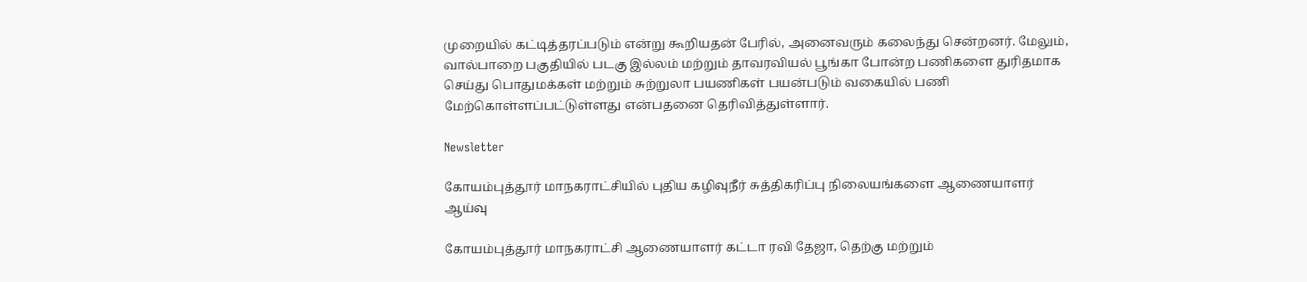முறையில் கட்டித்தரப்படும் என்று கூறியதன் பேரில், அனைவரும் கலைந்து சென்றனர். மேலும், வால்பாறை பகுதியில் படகு இல்லம் மற்றும் தாவரவியல் பூங்கா போன்ற பணிகளை துரிதமாக செய்து பொதுமக்கள் மற்றும் சுற்றுலா பயணிகள் பயன்படும் வகையில் பணி மேற்கொள்ளப்பட்டுள்ளது என்பதனை தெரிவித்துள்ளார்.

Newsletter

கோயம்புத்தூர் மாநகராட்சியில் புதிய கழிவுநீர் சுத்திகரிப்பு நிலையங்களை ஆணையாளர் ஆய்வு

கோயம்புத்தூர் மாநகராட்சி ஆணையாளர் கட்டா ரவி தேஜா, தெற்கு மற்றும்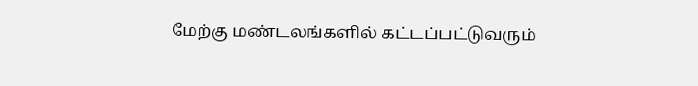மேற்கு மண்டலங்களில் கட்டப்பட்டுவரும்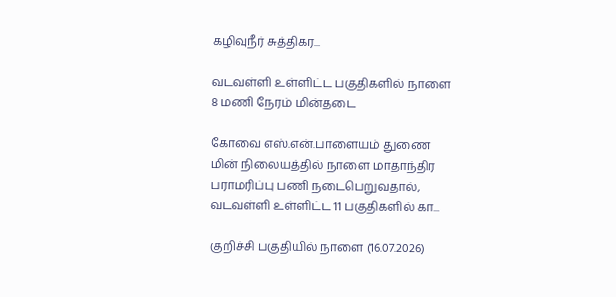கழிவுநீர் சுத்திகர...

வடவள்ளி உள்ளிட்ட பகுதிகளில் நாளை 8 மணி நேரம் மின்தடை

கோவை எஸ்.என்.பாளையம் துணை மின் நிலையத்தில் நாளை மாதாந்திர பராமரிப்பு பணி நடைபெறுவதால், வடவள்ளி உள்ளிட்ட 11 பகுதிகளில் கா...

குறிச்சி பகுதியில் நாளை (16.07.2026)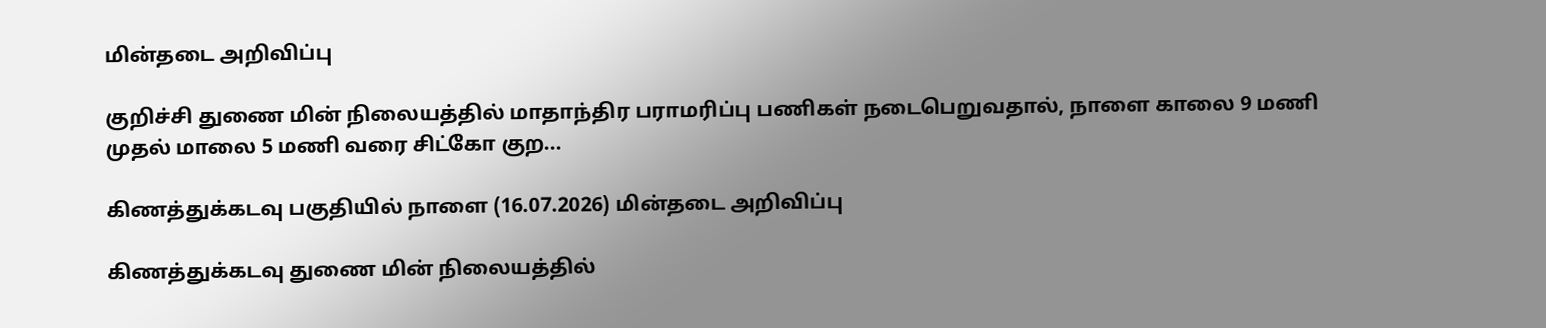மின்தடை அறிவிப்பு

குறிச்சி துணை மின் நிலையத்தில் மாதாந்திர பராமரிப்பு பணிகள் நடைபெறுவதால், நாளை காலை 9 மணி முதல் மாலை 5 மணி வரை சிட்கோ குற...

கிணத்துக்கடவு பகுதியில் நாளை (16.07.2026) மின்தடை அறிவிப்பு

கிணத்துக்கடவு துணை மின் நிலையத்தில்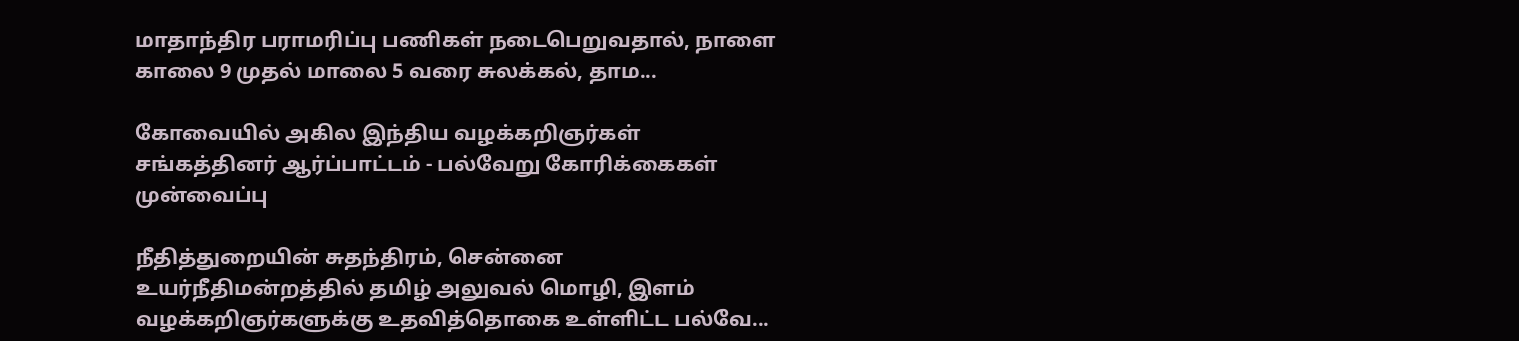மாதாந்திர பராமரிப்பு பணிகள் நடைபெறுவதால், நாளை காலை 9 முதல் மாலை 5 வரை சுலக்கல், தாம...

கோவையில் அகில இந்திய வழக்கறிஞர்கள் சங்கத்தினர் ஆர்ப்பாட்டம் - பல்வேறு கோரிக்கைகள் முன்வைப்பு

நீதித்துறையின் சுதந்திரம், சென்னை உயர்நீதிமன்றத்தில் தமிழ் அலுவல் மொழி, இளம் வழக்கறிஞர்களுக்கு உதவித்தொகை உள்ளிட்ட பல்வே...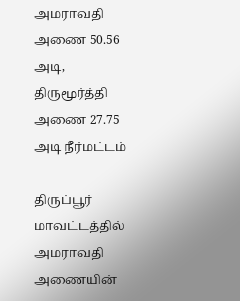அமராவதி அணை 50.56 அடி, திருமூர்த்தி அணை 27.75 அடி நீர்மட்டம்

திருப்பூர் மாவட்டத்தில் அமராவதி அணையின்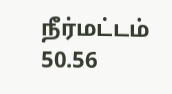நீர்மட்டம் 50.56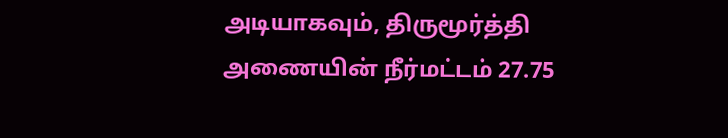அடியாகவும், திருமூர்த்தி அணையின் நீர்மட்டம் 27.75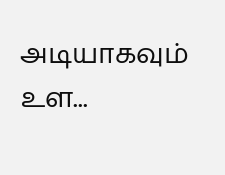அடியாகவும் உள...